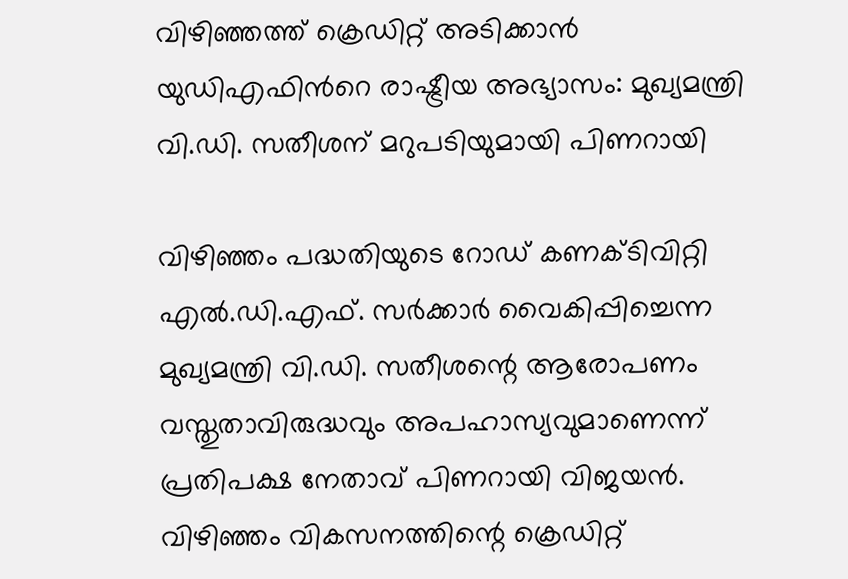വിഴിഞ്ഞത്ത് ക്രെഡിറ്റ് അടിക്കാൻ യുഡിഎഫിന്‍റെ രാഷ്ട്രീയ അഭ്യാസം: മുഖ്യമന്ത്രി വി.ഡി. സതീശന് മറുപടിയുമായി പിണറായി

വിഴിഞ്ഞം പദ്ധതിയുടെ റോഡ് കണക്ടിവിറ്റി എൽ.ഡി.എഫ്. സർക്കാർ വൈകിപ്പിച്ചെന്ന മുഖ്യമന്ത്രി വി.ഡി. സതീശന്റെ ആരോപണം വസ്തുതാവിരുദ്ധവും അപഹാസ്യവുമാണെന്ന് പ്രതിപക്ഷ നേതാവ് പിണറായി വിജയൻ. വിഴിഞ്ഞം വികസനത്തിന്റെ ക്രെഡിറ്റ്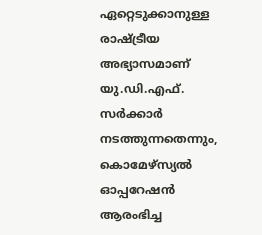ഏറ്റെടുക്കാനുള്ള രാഷ്ട്രീയ അഭ്യാസമാണ് യു.ഡി.എഫ്. സർക്കാർ നടത്തുന്നതെന്നും, കൊമേഴ്സ്യൽ ഓപ്പറേഷൻ ആരംഭിച്ച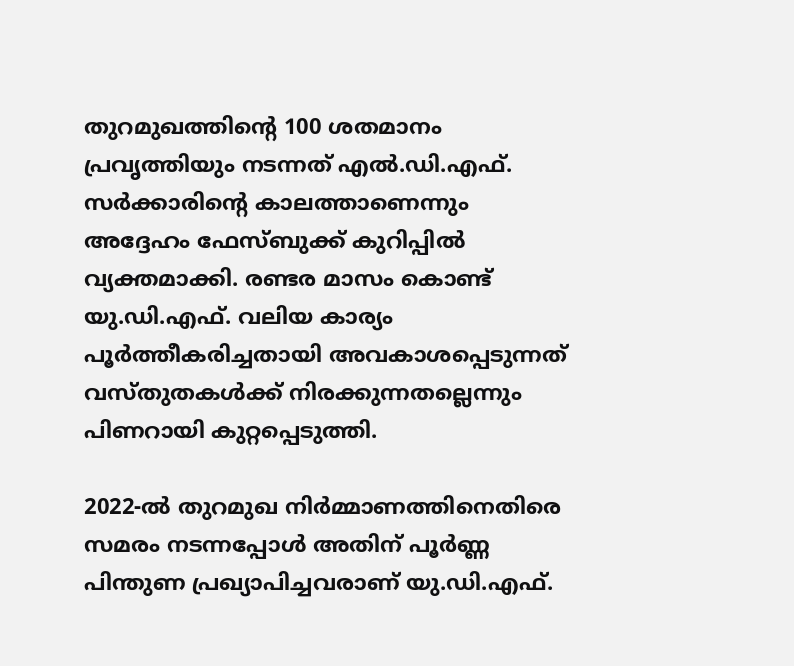തുറമുഖത്തിന്റെ 100 ശതമാനം പ്രവൃത്തിയും നടന്നത് എൽ.ഡി.എഫ്. സർക്കാരിന്റെ കാലത്താണെന്നും അദ്ദേഹം ഫേസ്ബുക്ക് കുറിപ്പിൽ വ്യക്തമാക്കി. രണ്ടര മാസം കൊണ്ട് യു.ഡി.എഫ്. വലിയ കാര്യം പൂർത്തീകരിച്ചതായി അവകാശപ്പെടുന്നത് വസ്തുതകൾക്ക് നിരക്കുന്നതല്ലെന്നും പിണറായി കുറ്റപ്പെടുത്തി.

2022-ൽ തുറമുഖ നിർമ്മാണത്തിനെതിരെ സമരം നടന്നപ്പോൾ അതിന് പൂർണ്ണ പിന്തുണ പ്രഖ്യാപിച്ചവരാണ് യു.ഡി.എഫ്.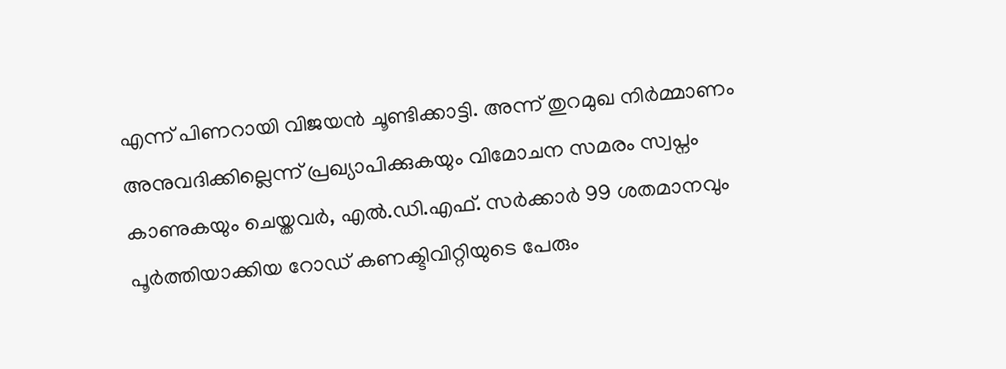എന്ന് പിണറായി വിജയൻ ചൂണ്ടിക്കാട്ടി. അന്ന് തുറമുഖ നിർമ്മാണം അനുവദിക്കില്ലെന്ന് പ്രഖ്യാപിക്കുകയും വിമോചന സമരം സ്വപ്നം കാണുകയും ചെയ്തവർ, എൽ.ഡി.എഫ്. സർക്കാർ 99 ശതമാനവും പൂർത്തിയാക്കിയ റോഡ് കണക്ടിവിറ്റിയുടെ പേരും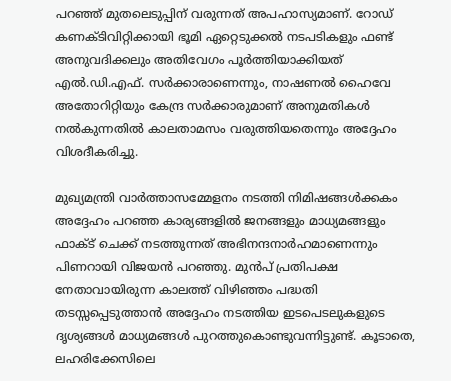പറഞ്ഞ് മുതലെടുപ്പിന് വരുന്നത് അപഹാസ്യമാണ്. റോഡ് കണക്ടിവിറ്റിക്കായി ഭൂമി ഏറ്റെടുക്കൽ നടപടികളും ഫണ്ട് അനുവദിക്കലും അതിവേഗം പൂർത്തിയാക്കിയത് എൽ.ഡി.എഫ്. സർക്കാരാണെന്നും, നാഷണൽ ഹൈവേ അതോറിറ്റിയും കേന്ദ്ര സർക്കാരുമാണ് അനുമതികൾ നൽകുന്നതിൽ കാലതാമസം വരുത്തിയതെന്നും അദ്ദേഹം വിശദീകരിച്ചു.

മുഖ്യമന്ത്രി വാർത്താസമ്മേളനം നടത്തി നിമിഷങ്ങൾക്കകം അദ്ദേഹം പറഞ്ഞ കാര്യങ്ങളിൽ ജനങ്ങളും മാധ്യമങ്ങളും ഫാക്ട് ചെക്ക് നടത്തുന്നത് അഭിനന്ദനാർഹമാണെന്നും പിണറായി വിജയൻ പറഞ്ഞു. മുൻപ് പ്രതിപക്ഷ നേതാവായിരുന്ന കാലത്ത് വിഴിഞ്ഞം പദ്ധതി തടസ്സപ്പെടുത്താൻ അദ്ദേഹം നടത്തിയ ഇടപെടലുകളുടെ ദൃശ്യങ്ങൾ മാധ്യമങ്ങൾ പുറത്തുകൊണ്ടുവന്നിട്ടുണ്ട്. കൂടാതെ, ലഹരിക്കേസിലെ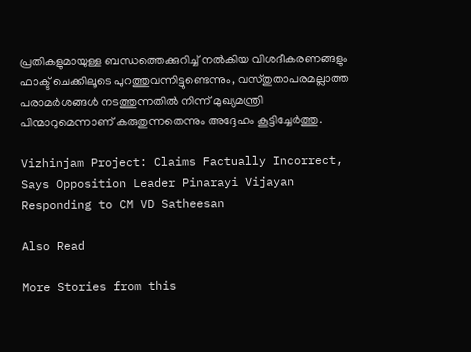പ്രതികളുമായുള്ള ബന്ധത്തെക്കുറിച്ച് നൽകിയ വിശദീകരണങ്ങളും ഫാക്ട് ചെക്കിലൂടെ പുറത്തുവന്നിട്ടുണ്ടെന്നും, വസ്തുതാപരമല്ലാത്ത പരാമർശങ്ങൾ നടത്തുന്നതിൽ നിന്ന് മുഖ്യമന്ത്രി പിന്മാറുമെന്നാണ് കരുതുന്നതെന്നും അദ്ദേഹം കൂട്ടിച്ചേർത്തു.

Vizhinjam Project: Claims Factually Incorrect, Says Opposition Leader Pinarayi Vijayan Responding to CM VD Satheesan

Also Read

More Stories from this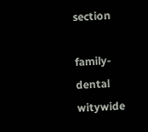section

family-dental
witywide